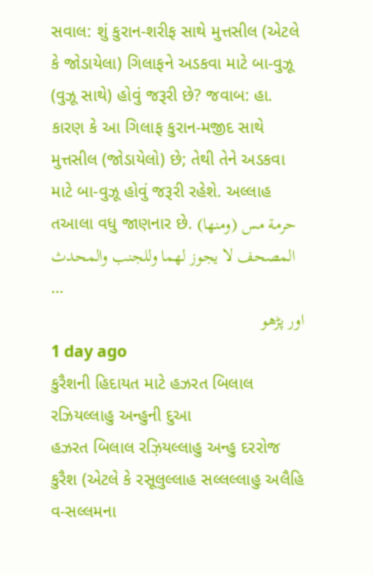સવાલ: શું કુરાન-શરીફ સાથે મુત્તસીલ (એટલે કે જોડાયેલા) ગિલાફને અડકવા માટે બા-વુઝૂ (વુઝૂ સાથે) હોવું જરૂરી છે? જવાબ: હા. કારણ કે આ ગિલાફ કુરાન-મજીદ સાથે મુત્તસીલ (જોડાયેલો) છે; તેથી તેને અડકવા માટે બા-વુઝૂ હોવું જરૂરી રહેશે. અલ્લાહ તઆલા વધુ જાણનાર છે. (ومنها) حرمة مس المصحف لا يجوز لهما وللجنب والمحدث …
اور پڑھو
1 day ago
કુરૈશની હિદાયત માટે હઝરત બિલાલ રઝિયલ્લાહુ અન્હુની દુઆ
હઝરત બિલાલ રઝ઼િયલ્લાહુ અન્હુ દરરોજ કુરૈશ (એટલે કે રસૂલુલ્લાહ સલ્લલ્લાહુ અલૈહિ વ-સલ્લમના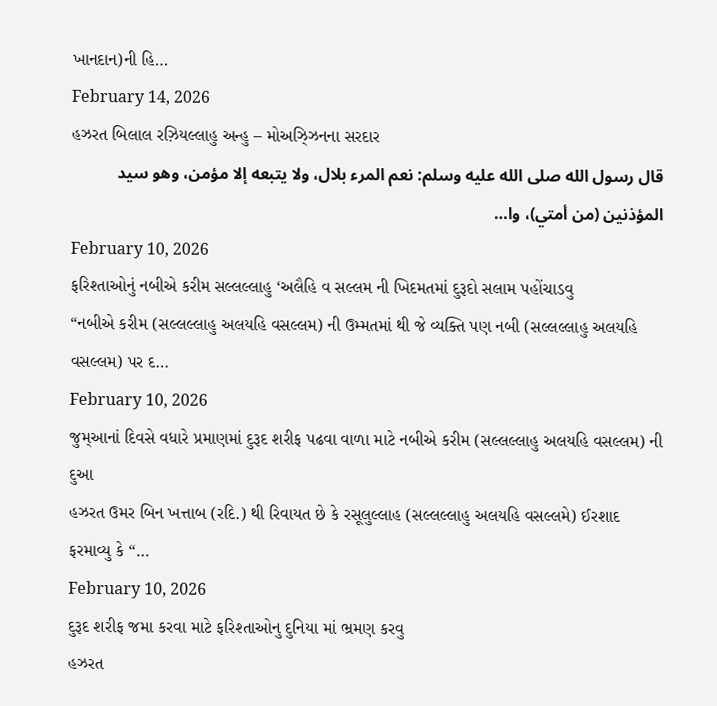ખાનદાન)ની હિ…
February 14, 2026
હઝરત બિલાલ રઝ઼િયલ્લાહુ અન્હુ – મોઅઝ્ઝિનના સરદાર
قال رسول الله صلى الله عليه وسلم: نعم المرء بلال، ولا يتبعه إلا مؤمن، وهو سيد المؤذنين (من أمتي)، وا…
February 10, 2026
ફરિશ્તાઓનું નબીએ કરીમ સલ્લલ્લાહુ ‘અલૈહિ વ સલ્લમ ની ખિદમતમાં દુરૂદો સલામ પહોંચાડવુ
“નબીએ કરીમ (સલ્લલ્લાહુ અલયહિ વસલ્લમ) ની ઉમ્મતમાં થી જે વ્યક્તિ પણ નબી (સલ્લલ્લાહુ અલયહિ વસલ્લમ) પર દ…
February 10, 2026
જુમ્આનાં દિવસે વધારે પ્રમાણમાં દુરૂદ શરીફ પઢવા વાળા માટે નબીએ કરીમ (સલ્લલ્લાહુ અલયહિ વસલ્લમ) ની દુઆ
હઝરત ઉમર બિન ખત્તાબ (રદિ.) થી રિવાયત છે કે રસૂલુલ્લાહ (સલ્લલ્લાહુ અલયહિ વસલ્લમે) ઈરશાદ ફરમાવ્યુ કે “…
February 10, 2026
દુરૂદ શરીફ જમા કરવા માટે ફરિશ્તાઓનુ દુનિયા માં ભ્રમણ કરવુ
હઝરત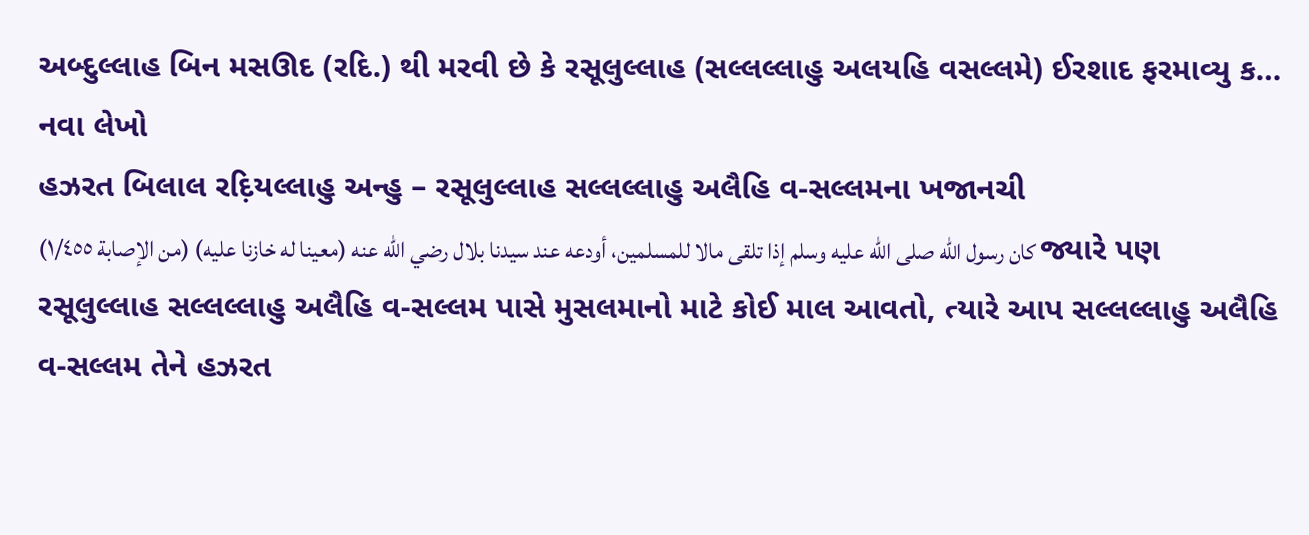અબ્દુલ્લાહ બિન મસઊદ (રદિ.) થી મરવી છે કે રસૂલુલ્લાહ (સલ્લલ્લાહુ અલયહિ વસલ્લમે) ઈરશાદ ફરમાવ્યુ ક…
નવા લેખો
હઝરત બિલાલ રદ઼િયલ્લાહુ અન્હુ – રસૂલુલ્લાહ સલ્લલ્લાહુ અલૈહિ વ-સલ્લમના ખજાનચી
كان رسول الله صلى الله عليه وسلم إذا تلقى مالا للمسلمين، أودعه عند سيدنا بلال رضي الله عنه (معينا له خازنا عليه) (من الإصابة ١/٤٥٥) જ્યારે પણ રસૂલુલ્લાહ સલ્લલ્લાહુ અલૈહિ વ-સલ્લમ પાસે મુસલમાનો માટે કોઈ માલ આવતો, ત્યારે આપ સલ્લલ્લાહુ અલૈહિ વ-સલ્લમ તેને હઝરત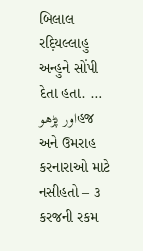બિલાલ રદ઼િયલ્લાહુ અન્હુને સોંપી દેતા હતા. …
اور پڑھوહજ અને ઉમરાહ કરનારાઓ માટે નસીહતો – ૩
કરજની રકમ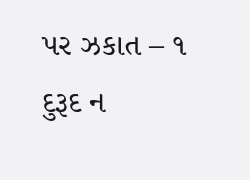પર ઝકાત – ૧
દુરૂદ ન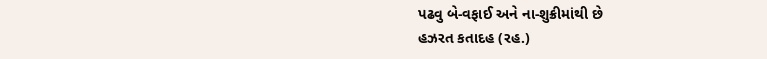પઢવુ બે-વફાઈ અને ના-શુક્રીમાંથી છે
હઝરત કતાદહ (રહ.)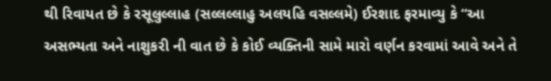થી રિવાયત છે કે રસૂલુલ્લાહ (સલ્લલ્લાહુ અલયહિ વસલ્લમે) ઈરશાદ ફરમાવ્યુ કે “આ અસભ્યતા અને નાશુકરી ની વાત છે કે કોઈ વ્યક્તિની સામે મારો વર્ણન કરવામાં આવે અને તે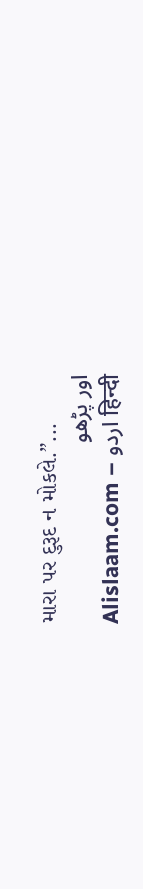મારા પર દુરૂદ ન મોકલે.”...
اور پڑھو
Alislaam.com – اردو हिन्दी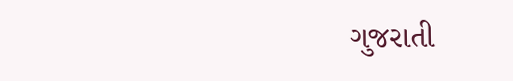ગુજરાતી